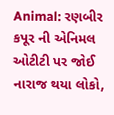Animal: રણબીર કપૂર ની એનિમલ ઓટીટી પર જોઈ નારાજ થયા લોકો,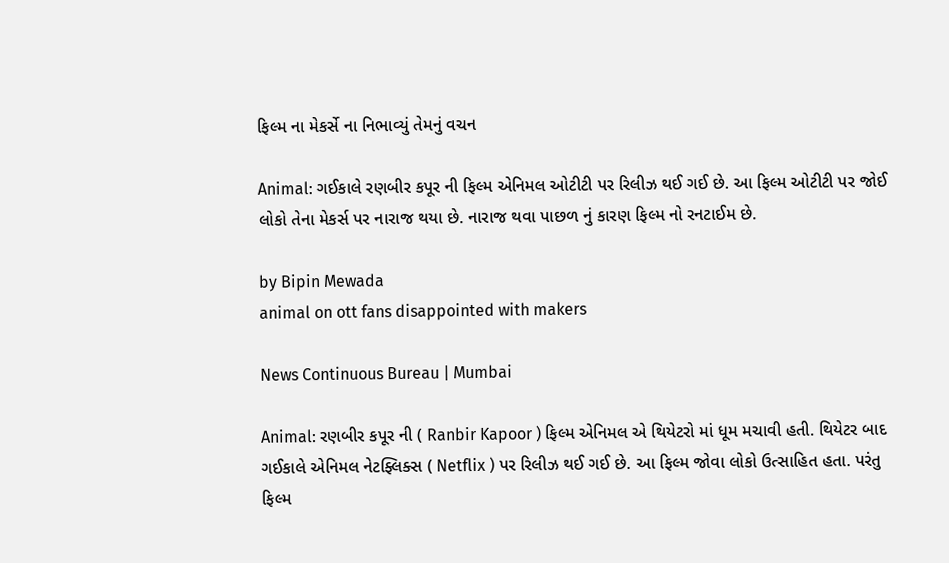ફિલ્મ ના મેકર્સે ના નિભાવ્યું તેમનું વચન

Animal: ગઈકાલે રણબીર કપૂર ની ફિલ્મ એનિમલ ઓટીટી પર રિલીઝ થઈ ગઈ છે. આ ફિલ્મ ઓટીટી પર જોઈ લોકો તેના મેકર્સ પર નારાજ થયા છે. નારાજ થવા પાછળ નું કારણ ફિલ્મ નો રનટાઈમ છે.

by Bipin Mewada
animal on ott fans disappointed with makers

News Continuous Bureau | Mumbai

Animal: રણબીર કપૂર ની ( Ranbir Kapoor ) ફિલ્મ એનિમલ એ થિયેટરો માં ધૂમ મચાવી હતી. થિયેટર બાદ ગઈકાલે એનિમલ નેટફ્લિક્સ ( Netflix ) પર રિલીઝ થઈ ગઈ છે. આ ફિલ્મ જોવા લોકો ઉત્સાહિત હતા. પરંતુ ફિલ્મ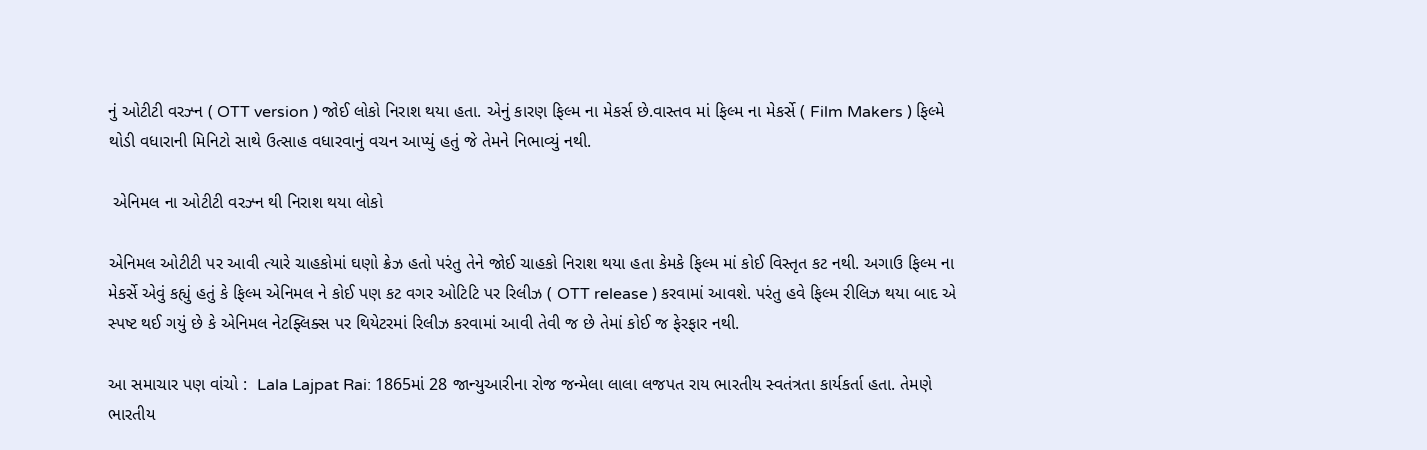નું ઓટીટી વરઝ્ન ( OTT version ) જોઈ લોકો નિરાશ થયા હતા. એનું કારણ ફિલ્મ ના મેકર્સ છે.વાસ્તવ માં ફિલ્મ ના મેકર્સે ( Film Makers ) ફિલ્મે થોડી વધારાની મિનિટો સાથે ઉત્સાહ વધારવાનું વચન આપ્યું હતું જે તેમને નિભાવ્યું નથી.

 એનિમલ ના ઓટીટી વરઝ્ન થી નિરાશ થયા લોકો

એનિમલ ઓટીટી પર આવી ત્યારે ચાહકોમાં ઘણો ક્રેઝ હતો પરંતુ તેને જોઈ ચાહકો નિરાશ થયા હતા કેમકે ફિલ્મ માં કોઈ વિસ્તૃત કટ નથી. અગાઉ ફિલ્મ ના મેકર્સે એવું કહ્યું હતું કે ફિલ્મ એનિમલ ને કોઈ પણ કટ વગર ઓટિટિ પર રિલીઝ ( OTT release ) કરવામાં આવશે. પરંતુ હવે ફિલ્મ રીલિઝ થયા બાદ એ સ્પષ્ટ થઈ ગયું છે કે એનિમલ નેટફ્લિક્સ પર થિયેટરમાં રિલીઝ કરવામાં આવી તેવી જ છે તેમાં કોઈ જ ફેરફાર નથી.

આ સમાચાર પણ વાંચો :  Lala Lajpat Rai: 1865માં 28 જાન્યુઆરીના રોજ જન્મેલા લાલા લજપત રાય ભારતીય સ્વતંત્રતા કાર્યકર્તા હતા. તેમણે ભારતીય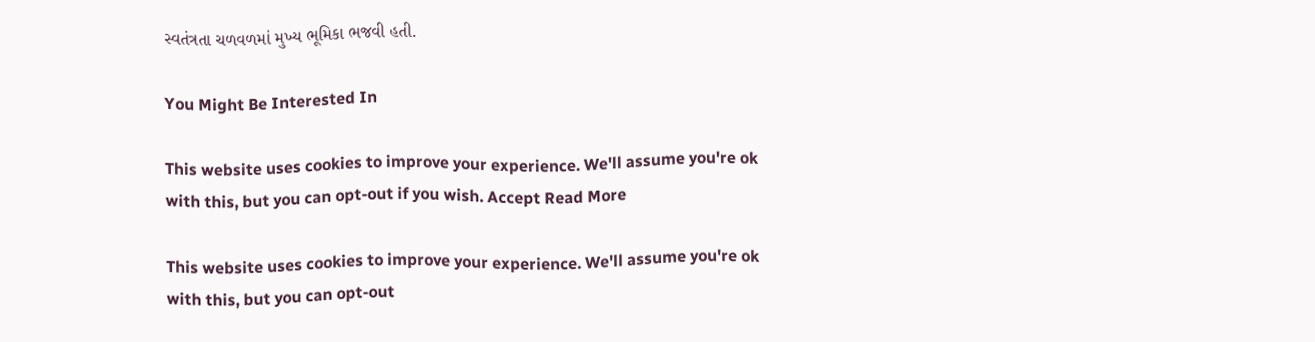સ્વતંત્રતા ચળવળમાં મુખ્ય ભૂમિકા ભજવી હતી.

You Might Be Interested In

This website uses cookies to improve your experience. We'll assume you're ok with this, but you can opt-out if you wish. Accept Read More

This website uses cookies to improve your experience. We'll assume you're ok with this, but you can opt-out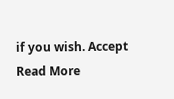if you wish. Accept Read More